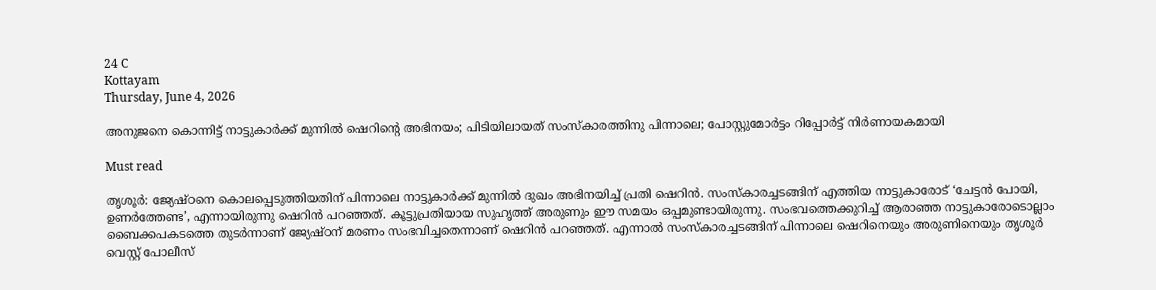24 C
Kottayam
Thursday, June 4, 2026

അനുജനെ കൊന്നിട്ട് നാട്ടുകാർക്ക് മുന്നിൽ ഷെറിൻ്റെ അഭിനയം; പിടിയിലായത് സംസ്കാരത്തിനു പിന്നാലെ; പോസ്റ്റുമോർട്ടം റിപ്പോർട്ട് നിർണായകമായി

Must read

തൃശൂർ: ജ്യേഷ്ഠനെ കൊലപ്പെടുത്തിയതിന് പിന്നാലെ നാട്ടുകാർക്ക് മുന്നിൽ ദുഖം അഭിനയിച്ച് പ്രതി ഷെറിൻ. സംസ്കാരച്ചടങ്ങിന് എത്തിയ നാട്ടുകാരോട് ‘ചേട്ടൻ പോയി, ഉണർത്തേണ്ട’, എന്നായിരുന്നു ഷെറിൻ പറഞ്ഞത്. കൂട്ടുപ്രതിയായ സുഹൃത്ത് അരുണും ഈ സമയം ഒപ്പമുണ്ടായിരുന്നു. സംഭവത്തെക്കുറിച്ച് ആരാഞ്ഞ നാട്ടുകാരോടൊല്ലാം ബൈക്കപകടത്തെ തുടർന്നാണ് ജ്യേഷ്ഠന് മരണം സംഭവിച്ചതെന്നാണ് ഷെറിൻ പറഞ്ഞത്. എന്നാൽ സംസ്കാരച്ചടങ്ങിന് പിന്നാലെ ഷെറിനെയും അരുണിനെയും തൃശൂർ വെസ്റ്റ് പോലീസ്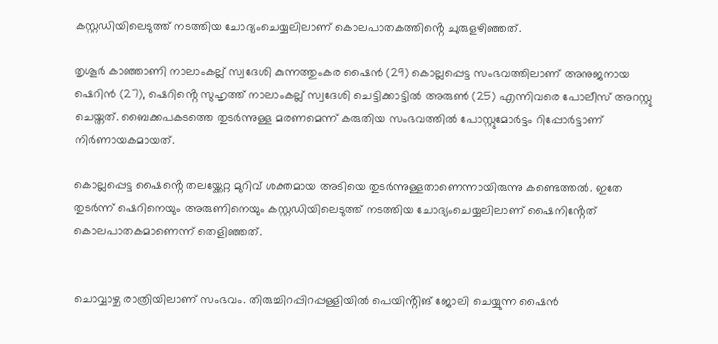കസ്റ്റഡിയിലെടുത്ത് നടത്തിയ ചോദ്യംചെയ്യലിലാണ് കൊലപാതകത്തിൻ്റെ ചുരുളഴിഞ്ഞത്.

തൃശൂർ കാഞ്ഞാണി നാലാംകല്ല് സ്വദേശി കുന്നത്തുംകര ഷൈൻ (29) കൊല്ലപ്പെട്ട സംഭവത്തിലാണ് അനുജനായ ഷെറിൻ (27), ഷെറിൻ്റെ സുഹൃത്ത് നാലാംകല്ല് സ്വദേശി ചെട്ടിക്കാട്ടിൽ അരുൺ (25) എന്നിവരെ പോലീസ് അറസ്റ്റു ചെയ്തത്. ബൈക്കപകടത്തെ തുടർന്നുള്ള മരണമെന്ന് കരുതിയ സംഭവത്തിൽ പോസ്റ്റുമോർട്ടം റിപ്പോർട്ടാണ് നിർണായകമായത്.

കൊല്ലപ്പെട്ട ഷൈൻ്റെ തലയ്ക്കേറ്റ മുറിവ് ശക്തമായ അടിയെ തുടർന്നുള്ളതാണെന്നായിരുന്നു കണ്ടെത്തൽ. ഇതേ തുടർന്ന് ഷെറിനെയും അരുണിനെയും കസ്റ്റഡിയിലെടുത്ത് നടത്തിയ ചോദ്യംചെയ്യലിലാണ് ഷൈനിൻ്റേത് കൊലപാതകമാണെന്ന് തെളിഞ്ഞത്.


ചൊവ്വാഴ്ച രാത്രിയിലാണ് സംഭവം. തിരുച്ചിറപ്പിറപ്പള്ളിയിൽ പെയിൻ്റിങ് ജോലി ചെയ്യുന്ന ഷൈൻ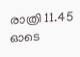രാത്രി 11.45 ഓടെ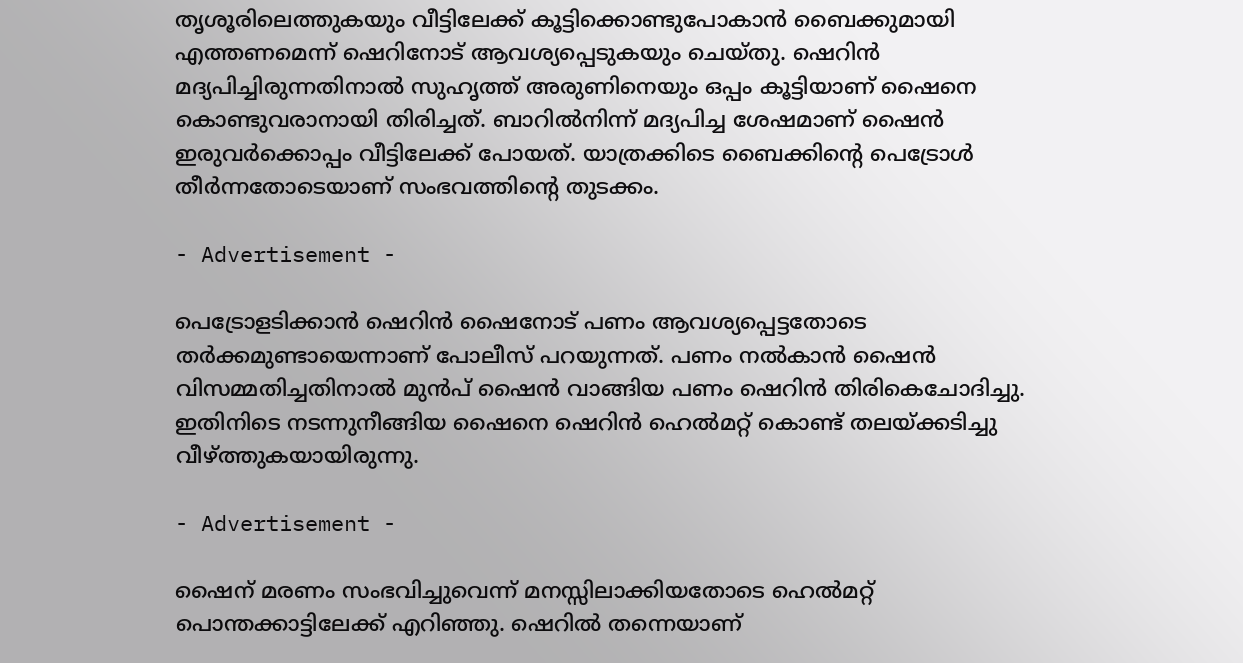തൃശൂരിലെത്തുകയും വീട്ടിലേക്ക് കൂട്ടിക്കൊണ്ടുപോകാൻ ബൈക്കുമായി എത്തണമെന്ന് ഷെറിനോട് ആവശ്യപ്പെടുകയും ചെയ്തു. ഷെറിൻ മദ്യപിച്ചിരുന്നതിനാൽ സുഹൃത്ത് അരുണിനെയും ഒപ്പം കൂട്ടിയാണ് ഷൈനെ കൊണ്ടുവരാനായി തിരിച്ചത്. ബാറിൽനിന്ന് മദ്യപിച്ച ശേഷമാണ് ഷൈൻ ഇരുവർക്കൊപ്പം വീട്ടിലേക്ക് പോയത്. യാത്രക്കിടെ ബൈക്കിൻ്റെ പെട്രോൾ തീർന്നതോടെയാണ് സംഭവത്തിൻ്റെ തുടക്കം.

- Advertisement -

പെട്രോളടിക്കാൻ ഷെറിൻ ഷൈനോട് പണം ആവശ്യപ്പെട്ടതോടെ തർക്കമുണ്ടായെന്നാണ് പോലീസ് പറയുന്നത്. പണം നൽകാൻ ഷൈൻ വിസമ്മതിച്ചതിനാൽ മുൻപ് ഷൈൻ വാങ്ങിയ പണം ഷെറിൻ തിരികെചോദിച്ചു. ഇതിനിടെ നടന്നുനീങ്ങിയ ഷൈനെ ഷെറിൻ ഹെൽമറ്റ് കൊണ്ട് തലയ്ക്കടിച്ചു വീഴ്ത്തുകയായിരുന്നു.

- Advertisement -

ഷൈന് മരണം സംഭവിച്ചുവെന്ന് മനസ്സിലാക്കിയതോടെ ഹെൽമറ്റ് പൊന്തക്കാട്ടിലേക്ക് എറിഞ്ഞു. ഷെറിൽ തന്നെയാണ്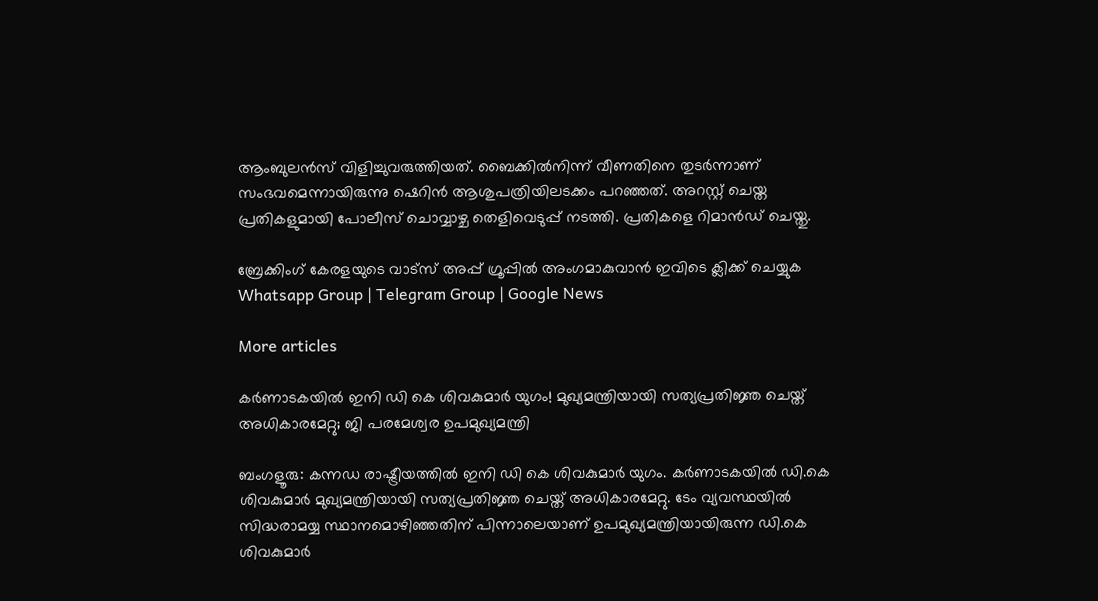ആംബുലൻസ് വിളിച്ചുവരുത്തിയത്. ബൈക്കിൽനിന്ന് വീണതിനെ തുടർന്നാണ് സംഭവമെന്നായിരുന്നു ഷെറിൻ ആശുപത്രിയിലടക്കം പറഞ്ഞത്. അറസ്റ്റ് ചെയ്ത പ്രതികളുമായി പോലീസ് ചൊവ്വാഴ്ച തെളിവെടുപ്പ് നടത്തി. പ്രതികളെ റിമാൻഡ് ചെയ്തു.

ബ്രേക്കിംഗ് കേരളയുടെ വാട്സ് അപ്പ് ഗ്രൂപ്പിൽ അംഗമാകുവാൻ ഇവിടെ ക്ലിക്ക് ചെയ്യുക Whatsapp Group | Telegram Group | Google News

More articles

കര്‍ണാടകയില്‍ ഇനി ഡി കെ ശിവകുമാര്‍ യുഗം! മുഖ്യമന്ത്രിയായി സത്യപ്രതിജ്ഞ ചെയ്ത് അധികാരമേറ്റു; ജി പരമേശ്വര ഉപമുഖ്യമന്ത്രി

ബംഗളൂരു: കന്നഡ രാഷ്ട്രീയത്തില്‍ ഇനി ഡി കെ ശിവകുമാര്‍ യുഗം. കര്‍ണാടകയില്‍ ഡി.കെ ശിവകുമാര്‍ മുഖ്യമന്ത്രിയായി സത്യപ്രതിജ്ഞ ചെയ്ത് അധികാരമേറ്റു. ടേം വ്യവസ്ഥയില്‍ സിദ്ധരാമയ്യ സ്ഥാനമൊഴിഞ്ഞതിന് പിന്നാലെയാണ് ഉപമുഖ്യമന്ത്രിയായിരുന്ന ഡി.കെ ശിവകുമാര്‍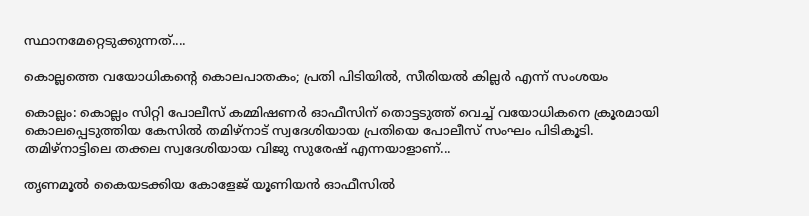സ്ഥാനമേറ്റെടുക്കുന്നത്....

കൊല്ലത്തെ വയോധികന്റെ കൊലപാതകം; പ്രതി പിടിയിൽ, സീരിയൽ കില്ലർ എന്ന് സംശയം

കൊല്ലം: കൊല്ലം സിറ്റി പോലീസ് കമ്മിഷണർ ഓഫീസിന് തൊട്ടടുത്ത് വെച്ച് വയോധികനെ ക്രൂരമായി കൊലപ്പെടുത്തിയ കേസിൽ തമിഴ്‌നാട് സ്വദേശിയായ പ്രതിയെ പോലീസ് സംഘം പിടികൂടി. തമിഴ്‌നാട്ടിലെ തക്കല സ്വദേശിയായ വിജു സുരേഷ് എന്നയാളാണ്...

തൃണമൂൽ കൈയടക്കിയ കോളേജ് യൂണിയൻ ഓഫീസിൽ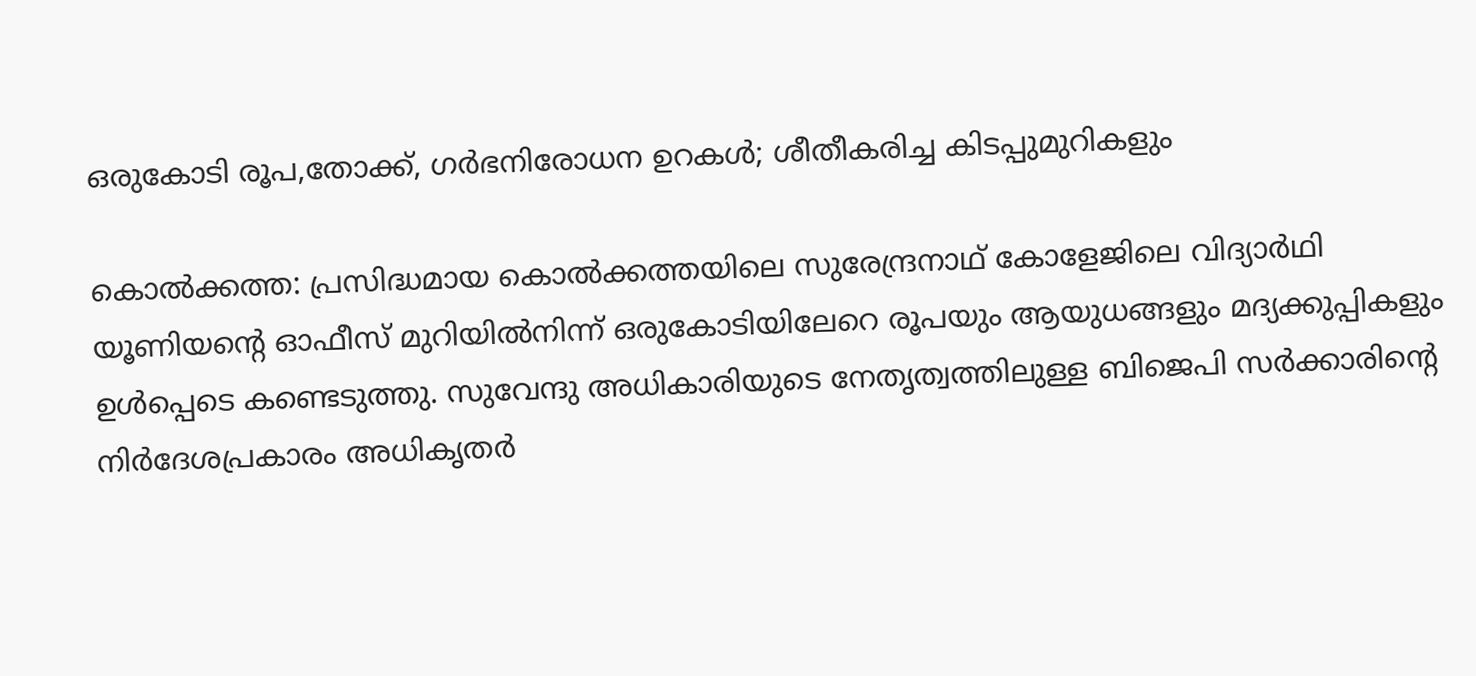ഒരുകോടി രൂപ,തോക്ക്, ഗർഭനിരോധന ഉറകൾ; ശീതീകരിച്ച കിടപ്പുമുറികളും

കൊൽക്കത്ത: പ്രസിദ്ധമായ കൊൽക്കത്തയിലെ സുരേന്ദ്രനാഥ് കോളേജിലെ വിദ്യാർഥി യൂണിയന്റെ ഓഫീസ് മുറിയിൽനിന്ന് ഒരുകോടിയിലേറെ രൂപയും ആയുധങ്ങളും മദ്യക്കുപ്പികളും ഉൾപ്പെടെ കണ്ടെടുത്തു. സുവേന്ദു അധികാരിയുടെ നേതൃത്വത്തിലുള്ള ബിജെപി സർക്കാരിന്റെ നിർദേശപ്രകാരം അധികൃതർ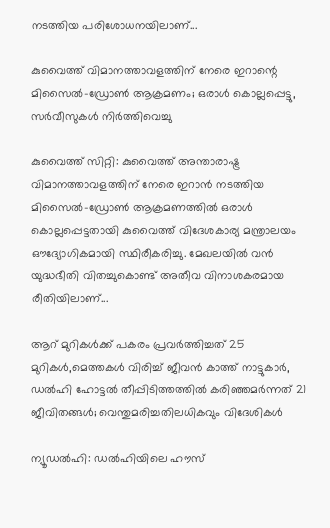നടത്തിയ പരിശോധനയിലാണ്...

കുവൈത്ത് വിമാനത്താവളത്തിന് നേരെ ഇറാന്റെ മിസൈൽ-ഡ്രോൺ ആക്രമണം; ഒരാൾ കൊല്ലപ്പെട്ടു, സർവീസുകൾ നിർത്തിവെച്ചു

കുവൈത്ത് സിറ്റി: കുവൈത്ത് അന്താരാഷ്ട്ര വിമാനത്താവളത്തിന് നേരെ ഇറാൻ നടത്തിയ മിസൈൽ-ഡ്രോൺ ആക്രമണത്തിൽ ഒരാൾ കൊല്ലപ്പെട്ടതായി കുവൈത്ത് വിദേശകാര്യ മന്ത്രാലയം ഔദ്യോഗികമായി സ്ഥിരീകരിച്ചു. മേഖലയിൽ വൻ യുദ്ധഭീതി വിതച്ചുകൊണ്ട് അതീവ വിനാശകരമായ രീതിയിലാണ്...

ആറ് മുറികൾക്ക് പകരം പ്രവർത്തിച്ചത് 25 മുറികൾ,മെത്തകൾ വിരിച്ച് ജീവൻ കാത്ത്‌ നാട്ടുകാർ, ഡൽഹി ഹോട്ടൽ തീപ്പിടിത്തത്തിൽ കരിഞ്ഞമർന്നത് 21 ജീവിതങ്ങൾ; വെന്തുമരിച്ചതിലധികവും വിദേശികൾ

ന്യൂഡൽഹി: ഡൽഹിയിലെ ഹൗസ്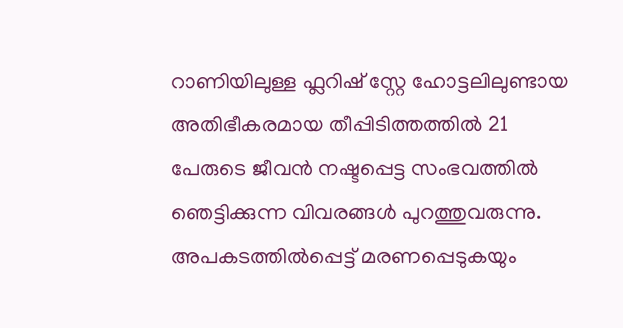റാണിയിലുള്ള ഫ്ലറിഷ് സ്റ്റേ ഹോട്ടലിലുണ്ടായ അതിഭീകരമായ തീപ്പിടിത്തത്തിൽ 21 പേരുടെ ജീവൻ നഷ്ടപ്പെട്ട സംഭവത്തിൽ ഞെട്ടിക്കുന്ന വിവരങ്ങൾ പുറത്തുവരുന്നു. അപകടത്തിൽപ്പെട്ട് മരണപ്പെടുകയും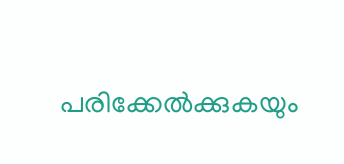പരിക്കേൽക്കുകയും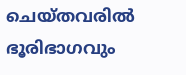ചെയ്തവരിൽ ഭൂരിഭാഗവും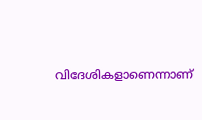വിദേശികളാണെന്നാണ്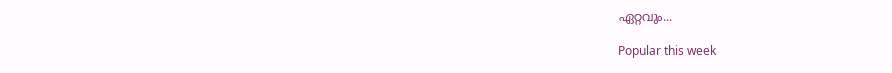ഏറ്റവും...

Popular this week